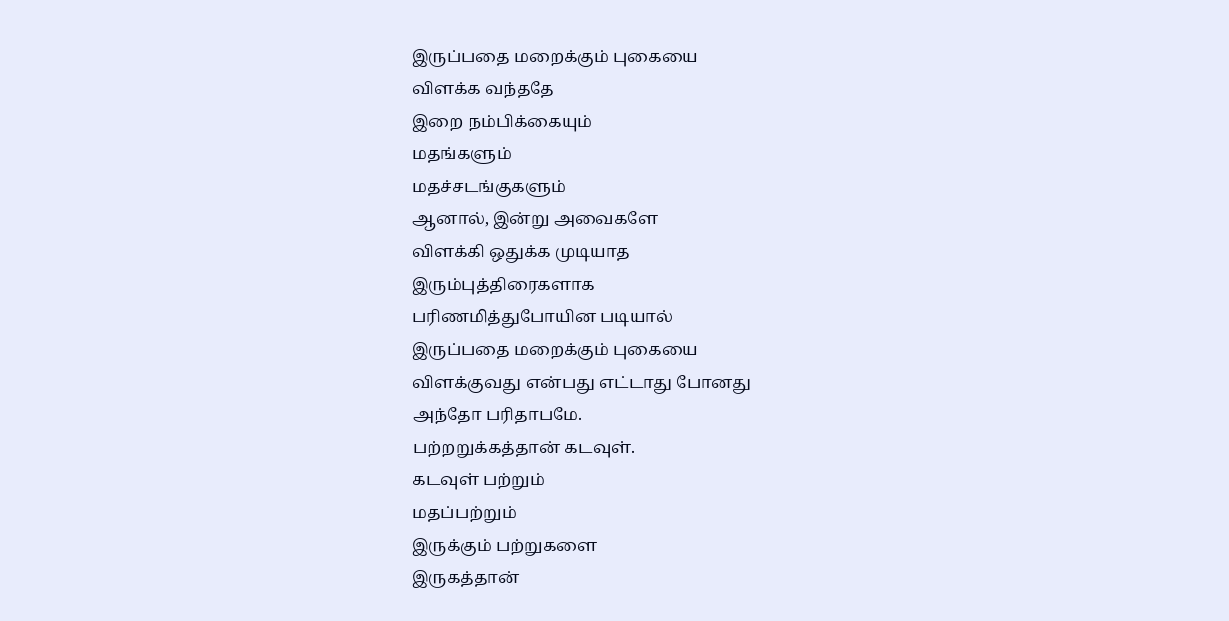இருப்பதை மறைக்கும் புகையை
விளக்க வந்ததே
இறை நம்பிக்கையும்
மதங்களும்
மதச்சடங்குகளும்
ஆனால், இன்று அவைகளே
விளக்கி ஒதுக்க முடியாத
இரும்புத்திரைகளாக
பரிணமித்துபோயின படியால்
இருப்பதை மறைக்கும் புகையை
விளக்குவது என்பது எட்டாது போனது
அந்தோ பரிதாபமே.
பற்றறுக்கத்தான் கடவுள்.
கடவுள் பற்றும்
மதப்பற்றும்
இருக்கும் பற்றுகளை
இருகத்தான்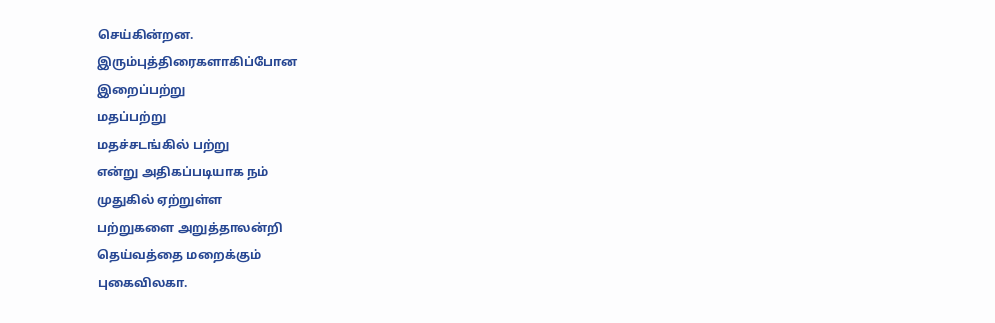செய்கின்றன.
இரும்புத்திரைகளாகிப்போன
இறைப்பற்று
மதப்பற்று
மதச்சடங்கில் பற்று
என்று அதிகப்படியாக நம்
முதுகில் ஏற்றுள்ள
பற்றுகளை அறுத்தாலன்றி
தெய்வத்தை மறைக்கும்
புகைவிலகா.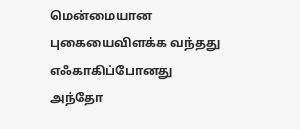மென்மையான புகையைவிளக்க வந்தது
எஃகாகிப்போனது
அந்தோ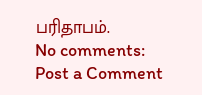பரிதாபம்.
No comments:
Post a Comment